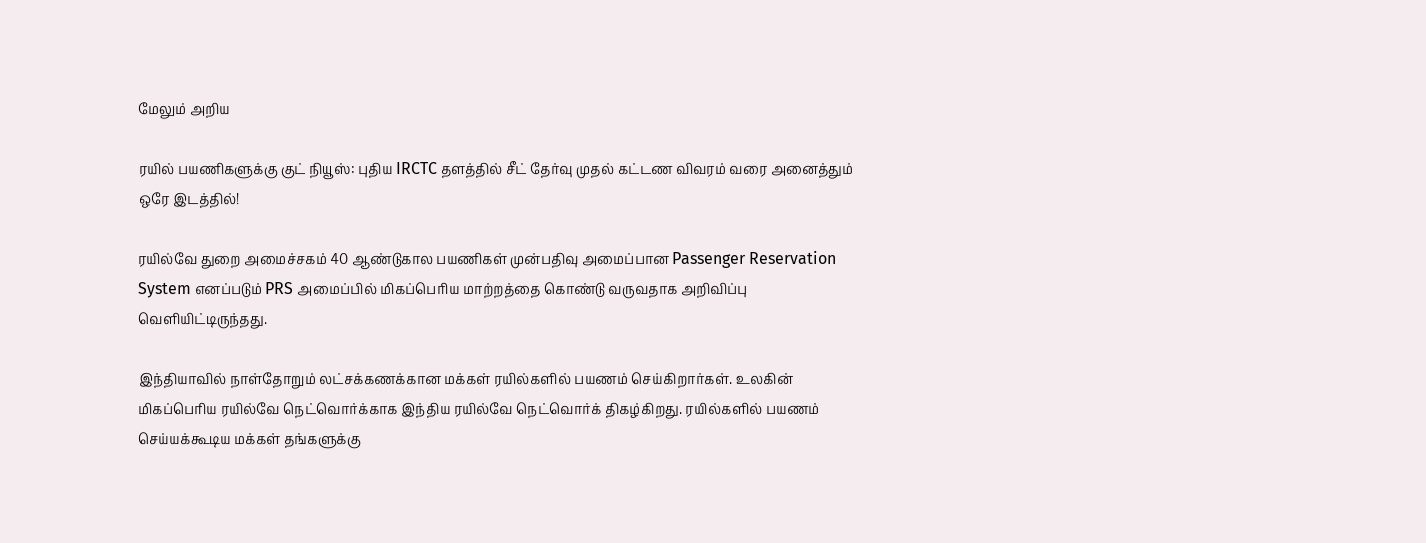மேலும் அறிய

ரயில் பயணிகளுக்கு குட் நியூஸ்: புதிய IRCTC தளத்தில் சீட் தேர்வு முதல் கட்டண விவரம் வரை அனைத்தும் ஒரே இடத்தில்!

ரயில்வே துறை அமைச்சகம் 40 ஆண்டுகால பயணிகள் முன்பதிவு அமைப்பான Passenger Reservation System எனப்படும் PRS அமைப்பில் மிகப்பெரிய மாற்றத்தை கொண்டு வருவதாக அறிவிப்பு வெளியிட்டிருந்தது.

இந்தியாவில் நாள்தோறும் லட்சக்கணக்கான மக்கள் ரயில்களில் பயணம் செய்கிறார்கள். உலகின் மிகப்பெரிய ரயில்வே நெட்வொர்க்காக இந்திய ரயில்வே நெட்வொர்க் திகழ்கிறது. ரயில்களில் பயணம் செய்யக்கூடிய மக்கள் தங்களுக்கு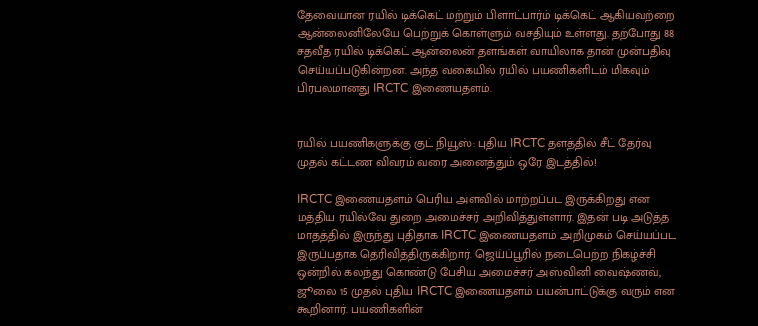தேவையான ரயில் டிக்கெட் மற்றும் பிளாட்பார்ம் டிக்கெட் ஆகியவற்றை ஆன்லைனிலேயே பெற்றுக் கொள்ளும் வசதியும் உள்ளது. தற்போது 88 சதவீத ரயில் டிக்கெட் ஆன்லைன் தளங்கள் வாயிலாக தான் முன்பதிவு செய்யப்படுகின்றன. அந்த வகையில் ரயில் பயணிகளிடம் மிகவும் பிரபலமானது IRCTC இணையதளம்.


ரயில் பயணிகளுக்கு குட் நியூஸ்: புதிய IRCTC தளத்தில் சீட் தேர்வு முதல் கட்டண விவரம் வரை அனைத்தும் ஒரே இடத்தில்!

IRCTC இணையதளம் பெரிய அளவில் மாற்றப்பட இருக்கிறது என மத்திய ரயில்வே துறை அமைச்சர் அறிவித்துள்ளார். இதன் படி அடுத்த மாதத்தில் இருந்து புதிதாக IRCTC இணையதளம் அறிமுகம் செய்யப்பட இருப்பதாக தெரிவித்திருக்கிறார். ஜெய்ப்பூரில் நடைபெற்ற நிகழ்ச்சி ஒன்றில் கலந்து கொண்டு பேசிய அமைச்சர் அஸ்வினி வைஷ்ணவ், ஜூலை 15 முதல் புதிய IRCTC இணையதளம் பயன்பாட்டுக்கு வரும் என கூறினார். பயணிகளின்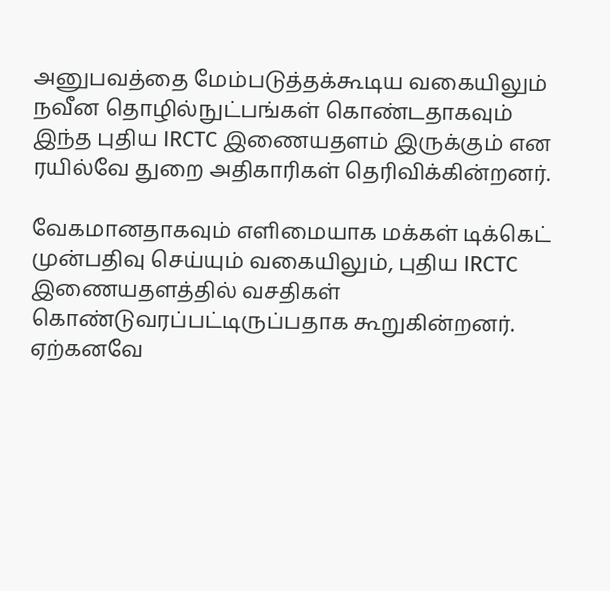அனுபவத்தை மேம்படுத்தக்கூடிய வகையிலும் நவீன தொழில்நுட்பங்கள் கொண்டதாகவும் இந்த புதிய IRCTC இணையதளம் இருக்கும் என ரயில்வே துறை அதிகாரிகள் தெரிவிக்கின்றனர்.

வேகமானதாகவும் எளிமையாக மக்கள் டிக்கெட் முன்பதிவு செய்யும் வகையிலும், புதிய IRCTC இணையதளத்தில் வசதிகள் கொண்டுவரப்பட்டிருப்பதாக கூறுகின்றனர். ஏற்கனவே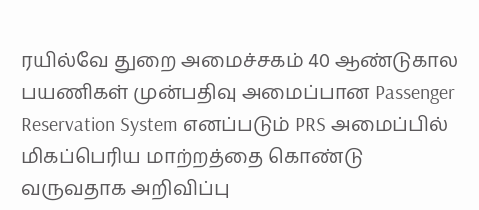ரயில்வே துறை அமைச்சகம் 40 ஆண்டுகால பயணிகள் முன்பதிவு அமைப்பான Passenger Reservation System எனப்படும் PRS அமைப்பில் மிகப்பெரிய மாற்றத்தை கொண்டு வருவதாக அறிவிப்பு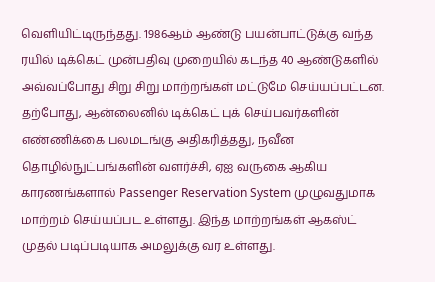வெளியிட்டிருந்தது. 1986ஆம் ஆண்டு பயன்பாட்டுக்கு வந்த ரயில் டிக்கெட் முன்பதிவு முறையில் கடந்த 40 ஆண்டுகளில் அவ்வப்போது சிறு சிறு மாற்றங்கள் மட்டுமே செய்யப்பட்டன. தற்போது, ஆன்லைனில் டிக்கெட் புக் செய்பவர்களின் எண்ணிக்கை பலமடங்கு அதிகரித்தது, நவீன தொழில்நுட்பங்களின் வளர்ச்சி, ஏஐ வருகை ஆகிய காரணங்களால் Passenger Reservation System முழுவதுமாக மாற்றம் செய்யப்பட உள்ளது. இந்த மாற்றங்கள் ஆகஸ்ட் முதல் படிப்படியாக அமலுக்கு வர உள்ளது.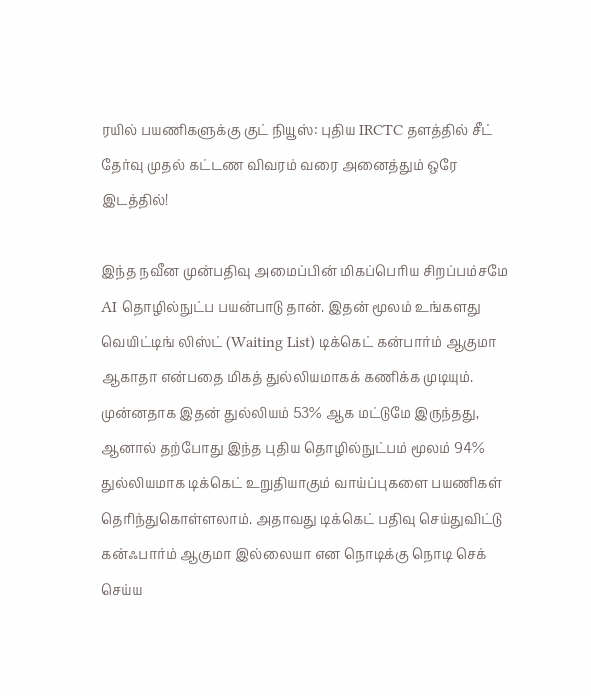ரயில் பயணிகளுக்கு குட் நியூஸ்: புதிய IRCTC தளத்தில் சீட் தேர்வு முதல் கட்டண விவரம் வரை அனைத்தும் ஒரே இடத்தில்!

இந்த நவீன முன்பதிவு அமைப்பின் மிகப்பெரிய சிறப்பம்சமே AI தொழில்நுட்ப பயன்பாடு தான். இதன் மூலம் உங்களது வெயிட்டிங் லிஸ்ட் (Waiting List) டிக்கெட் கன்பார்ம் ஆகுமா ஆகாதா என்பதை மிகத் துல்லியமாகக் கணிக்க முடியும். முன்னதாக இதன் துல்லியம் 53% ஆக மட்டுமே இருந்தது, ஆனால் தற்போது இந்த புதிய தொழில்நுட்பம் மூலம் 94% துல்லியமாக டிக்கெட் உறுதியாகும் வாய்ப்புகளை பயணிகள் தெரிந்துகொள்ளலாம். அதாவது டிக்கெட் பதிவு செய்துவிட்டு கன்ஃபார்ம் ஆகுமா இல்லையா என நொடிக்கு நொடி செக் செய்ய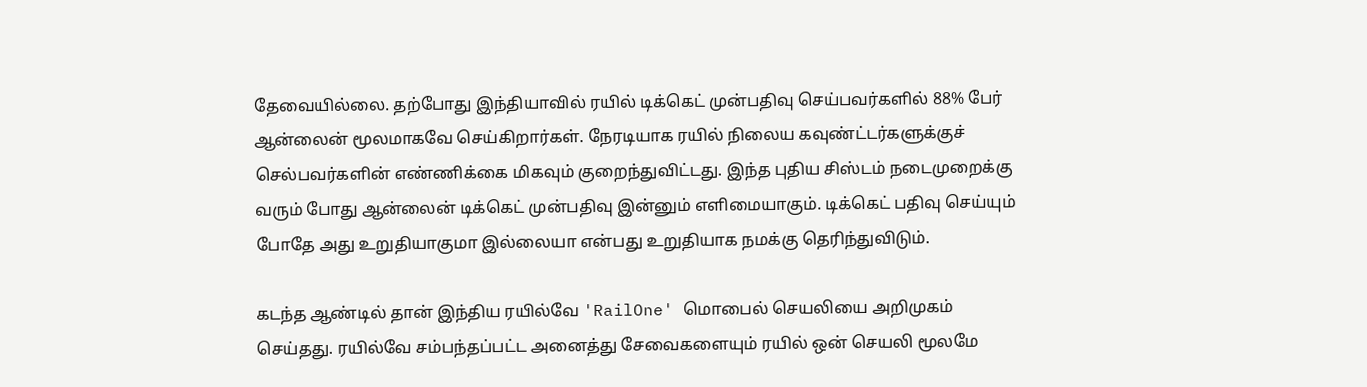தேவையில்லை. தற்போது இந்தியாவில் ரயில் டிக்கெட் முன்பதிவு செய்பவர்களில் 88% பேர் ஆன்லைன் மூலமாகவே செய்கிறார்கள். நேரடியாக ரயில் நிலைய கவுண்ட்டர்களுக்குச் செல்பவர்களின் எண்ணிக்கை மிகவும் குறைந்துவிட்டது. இந்த புதிய சிஸ்டம் நடைமுறைக்கு வரும் போது ஆன்லைன் டிக்கெட் முன்பதிவு இன்னும் எளிமையாகும். டிக்கெட் பதிவு செய்யும் போதே அது உறுதியாகுமா இல்லையா என்பது உறுதியாக நமக்கு தெரிந்துவிடும்.

கடந்த ஆண்டில் தான் இந்திய ரயில்வே 'RailOne' மொபைல் செயலியை அறிமுகம் செய்தது. ரயில்வே சம்பந்தப்பட்ட அனைத்து சேவைகளையும் ரயில் ஒன் செயலி மூலமே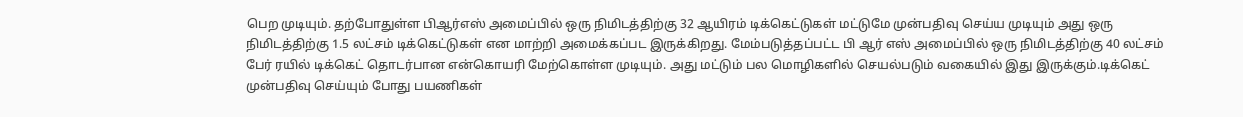பெற முடியும். தற்போதுள்ள பிஆர்எஸ் அமைப்பில் ஒரு நிமிடத்திற்கு 32 ஆயிரம் டிக்கெட்டுகள் மட்டுமே முன்பதிவு செய்ய முடியும் அது ஒரு நிமிடத்திற்கு 1.5 லட்சம் டிக்கெட்டுகள் என மாற்றி அமைக்கப்பட இருக்கிறது. மேம்படுத்தப்பட்ட பி ஆர் எஸ் அமைப்பில் ஒரு நிமிடத்திற்கு 40 லட்சம் பேர் ரயில் டிக்கெட் தொடர்பான என்கொயரி மேற்கொள்ள முடியும். அது மட்டும் பல மொழிகளில் செயல்படும் வகையில் இது இருக்கும்.டிக்கெட் முன்பதிவு செய்யும் போது பயணிகள்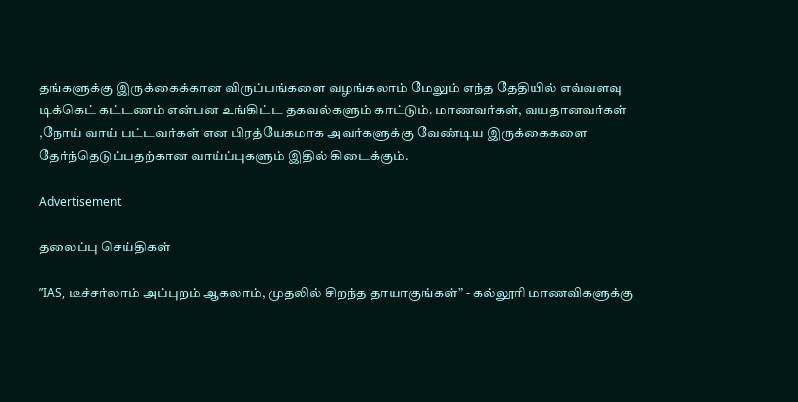தங்களுக்கு இருக்கைக்கான விருப்பங்களை வழங்கலாம் மேலும் எந்த தேதியில் எவ்வளவு டிக்கெட் கட்டணம் என்பன உங்கிட்ட தகவல்களும் காட்டும். மாணவர்கள், வயதானவர்கள் ,நோய் வாய் பட்டவர்கள் என பிரத்யேகமாக அவர்களுக்கு வேண்டிய இருக்கைகளை தேர்ந்தெடுப்பதற்கான வாய்ப்புகளும் இதில் கிடைக்கும்.

Advertisement

தலைப்பு செய்திகள்

”IAS, டீச்சர்லாம் அப்புறம் ஆகலாம், முதலில் சிறந்த தாயாகுங்கள்” - கல்லூரி மாணவிகளுக்கு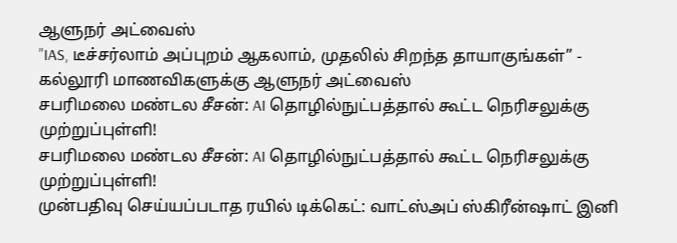ஆளுநர் அட்வைஸ்
”IAS, டீச்சர்லாம் அப்புறம் ஆகலாம், முதலில் சிறந்த தாயாகுங்கள்” - கல்லூரி மாணவிகளுக்கு ஆளுநர் அட்வைஸ்
சபரிமலை மண்டல சீசன்: AI தொழில்நுட்பத்தால் கூட்ட நெரிசலுக்கு முற்றுப்புள்ளி!
சபரிமலை மண்டல சீசன்: AI தொழில்நுட்பத்தால் கூட்ட நெரிசலுக்கு முற்றுப்புள்ளி!
முன்பதிவு செய்யப்படாத ரயில் டிக்கெட்: வாட்ஸ்அப் ஸ்கிரீன்ஷாட் இனி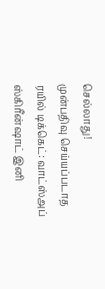செல்லாது!
முன்பதிவு செய்யப்படாத ரயில் டிக்கெட்: வாட்ஸ்அப் ஸ்கிரீன்ஷாட் இனி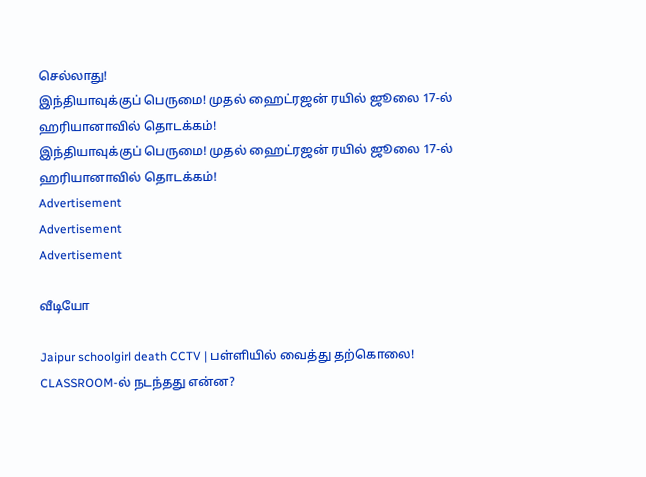செல்லாது!
இந்தியாவுக்குப் பெருமை! முதல் ஹைட்ரஜன் ரயில் ஜூலை 17-ல் ஹரியானாவில் தொடக்கம்!
இந்தியாவுக்குப் பெருமை! முதல் ஹைட்ரஜன் ரயில் ஜூலை 17-ல் ஹரியானாவில் தொடக்கம்!
Advertisement
Advertisement
Advertisement

வீடியோ

Jaipur schoolgirl death CCTV | பள்ளியில் வைத்து தற்கொலை! CLASSROOM-ல் நடந்தது என்ன?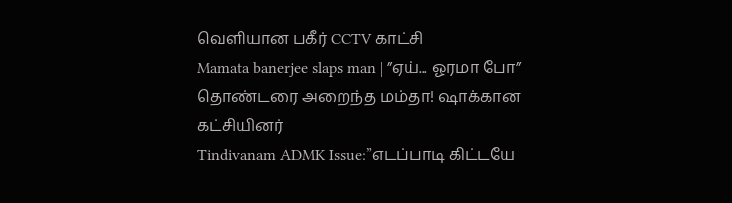வெளியான பகீர் CCTV காட்சி
Mamata banerjee slaps man | ”ஏய்... ஓரமா போ” தொண்டரை அறைந்த மம்தா! ஷாக்கான கட்சியினர்
Tindivanam ADMK Issue:”எடப்பாடி கிட்டயே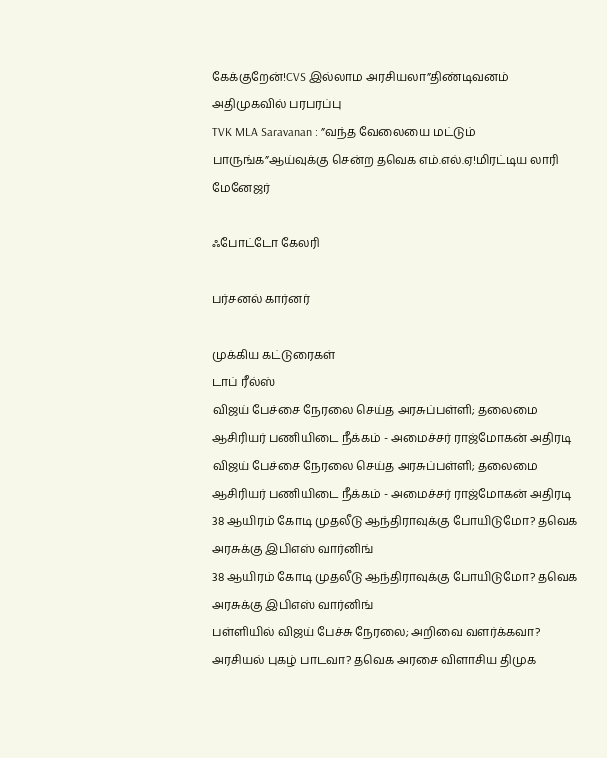கேக்குறேன்!CVS இல்லாம அரசியலா”திண்டிவனம் அதிமுகவில் பரபரப்பு
TVK MLA Saravanan : ”வந்த வேலையை மட்டும் பாருங்க”ஆய்வுக்கு சென்ற தவெக எம்.எல்.ஏ!மிரட்டிய லாரி மேனேஜர்

ஃபோட்டோ கேலரி

பர்சனல் கார்னர்

முக்கிய கட்டுரைகள்
டாப் ரீல்ஸ்
விஜய் பேச்சை நேரலை செய்த அரசுப்பள்ளி; தலைமை ஆசிரியர் பணியிடை நீக்கம் - அமைச்சர் ராஜ்மோகன் அதிரடி
விஜய் பேச்சை நேரலை செய்த அரசுப்பள்ளி; தலைமை ஆசிரியர் பணியிடை நீக்கம் - அமைச்சர் ராஜ்மோகன் அதிரடி
38 ஆயிரம் கோடி முதலீடு ஆந்திராவுக்கு போயிடுமோ? தவெக அரசுக்கு இபிஎஸ் வார்னிங்
38 ஆயிரம் கோடி முதலீடு ஆந்திராவுக்கு போயிடுமோ? தவெக அரசுக்கு இபிஎஸ் வார்னிங்
பள்ளியில் விஜய் பேச்சு நேரலை; அறிவை வளர்க்கவா? அரசியல் புகழ் பாடவா? தவெக அரசை விளாசிய திமுக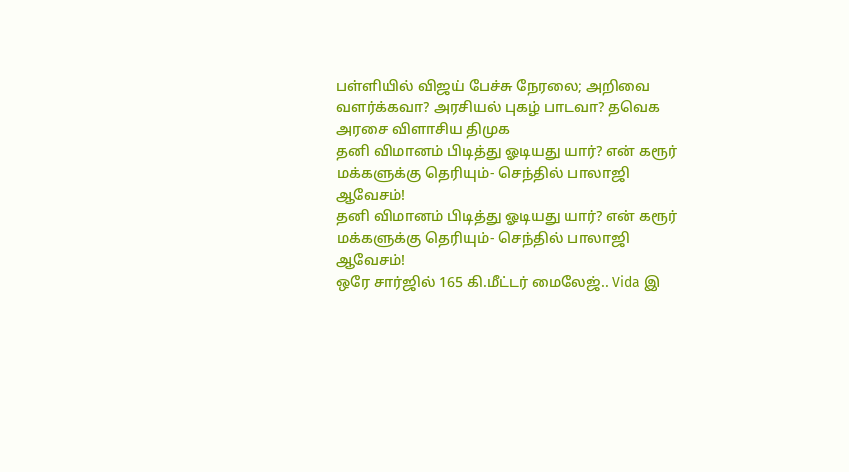பள்ளியில் விஜய் பேச்சு நேரலை; அறிவை வளர்க்கவா? அரசியல் புகழ் பாடவா? தவெக அரசை விளாசிய திமுக
தனி விமானம் பிடித்து ஓடியது யார்? என் கரூர் மக்களுக்கு தெரியும்- செந்தில் பாலாஜி ஆவேசம்!
தனி விமானம் பிடித்து ஓடியது யார்? என் கரூர் மக்களுக்கு தெரியும்- செந்தில் பாலாஜி ஆவேசம்!
ஒரே சார்ஜில் 165 கி.மீட்டர் மைலேஜ்.. Vida இ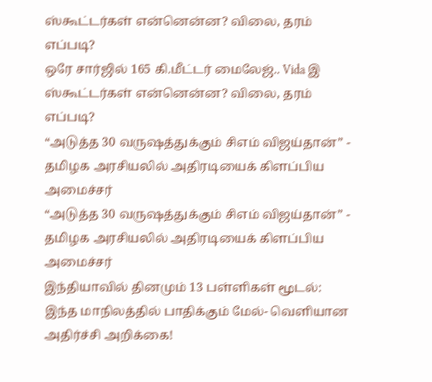ஸ்கூட்டர்கள் என்னென்ன? விலை, தரம் எப்படி?
ஒரே சார்ஜில் 165 கி.மீட்டர் மைலேஜ்.. Vida இ ஸ்கூட்டர்கள் என்னென்ன? விலை, தரம் எப்படி?
“அடுத்த 30 வருஷத்துக்கும் சிஎம் விஜய்தான்” - தமிழக அரசியலில் அதிரடியைக் கிளப்பிய அமைச்சர்
“அடுத்த 30 வருஷத்துக்கும் சிஎம் விஜய்தான்” - தமிழக அரசியலில் அதிரடியைக் கிளப்பிய அமைச்சர்
இந்தியாவில் தினமும் 13 பள்ளிகள் மூடல்: இந்த மாநிலத்தில் பாதிக்கும் மேல்- வெளியான அதிர்ச்சி அறிக்கை!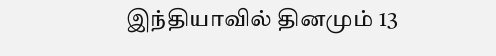இந்தியாவில் தினமும் 13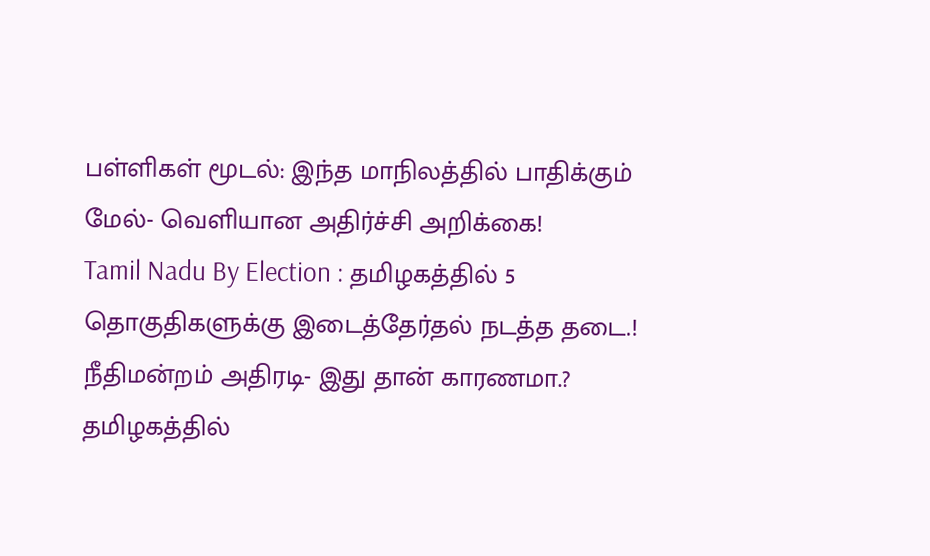பள்ளிகள் மூடல்: இந்த மாநிலத்தில் பாதிக்கும் மேல்- வெளியான அதிர்ச்சி அறிக்கை!
Tamil Nadu By Election : தமிழகத்தில் 5 தொகுதிகளுக்கு இடைத்தேர்தல் நடத்த தடை.! நீதிமன்றம் அதிரடி- இது தான் காரணமா.?
தமிழகத்தில்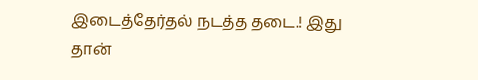இடைத்தேர்தல் நடத்த தடை.! இது தான்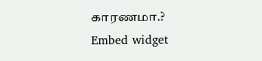காரணமா.?
Embed widget